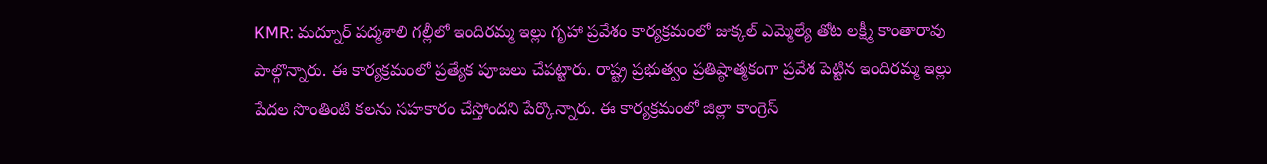KMR: మద్నూర్ పద్మశాలి గల్లీలో ఇందిరమ్మ ఇల్లు గృహా ప్రవేశం కార్యక్రమంలో జుక్కల్ ఎమ్మెల్యే తోట లక్ష్మీ కాంతారావు పాల్గొన్నారు. ఈ కార్యక్రమంలో ప్రత్యేక పూజలు చేపట్టారు. రాష్ట్ర ప్రభుత్వం ప్రతిష్ఠాత్మకంగా ప్రవేశ పెట్టిన ఇందిరమ్మ ఇల్లు పేదల సొంతింటి కలను సహకారం చేస్తోందని పేర్కొన్నారు. ఈ కార్యక్రమంలో జిల్లా కాంగ్రెస్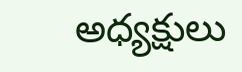అధ్యక్షులు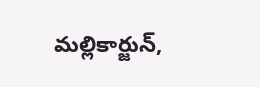మల్లికార్జున్,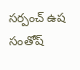సర్పంచ్ ఉష సంతోష్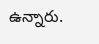ఉన్నారు.